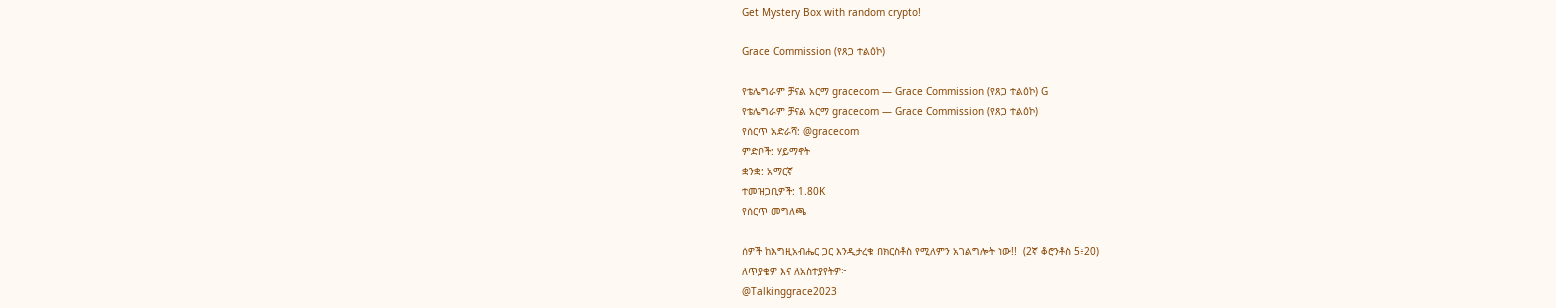Get Mystery Box with random crypto!

Grace Commission (የጸጋ ተልዕኮ)

የቴሌግራም ቻናል አርማ gracecom — Grace Commission (የጸጋ ተልዕኮ) G
የቴሌግራም ቻናል አርማ gracecom — Grace Commission (የጸጋ ተልዕኮ)
የሰርጥ አድራሻ: @gracecom
ምድቦች: ሃይማኖት
ቋንቋ: አማርኛ
ተመዝጋቢዎች: 1.80K
የሰርጥ መግለጫ

ሰዎች ከእግዚአብሔር ጋር እንዲታረቁ በክርስቶስ የሚለምን አገልግሎት ነው!!  (2ኛ ቆሮንቶስ 5፥20)
ለጥያቄዎ እና ለአስተያየትዎ፦
@Talkinggrace2023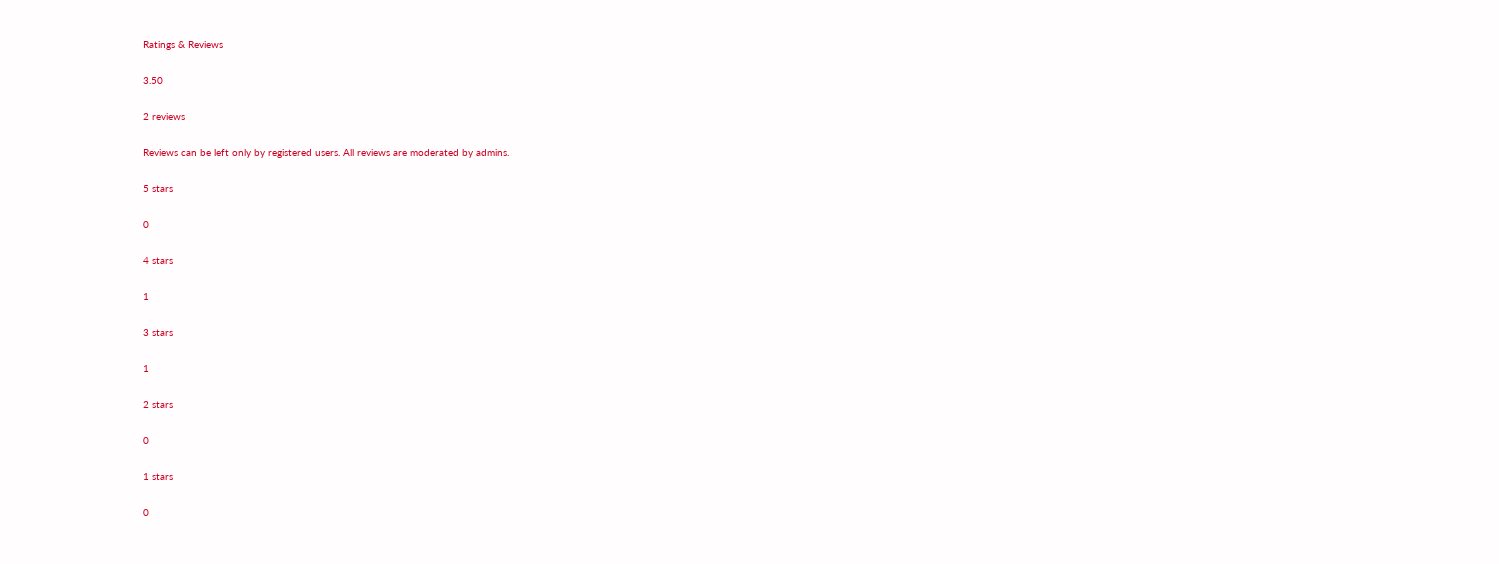Ratings & Reviews

3.50

2 reviews

Reviews can be left only by registered users. All reviews are moderated by admins.

5 stars

0

4 stars

1

3 stars

1

2 stars

0

1 stars

0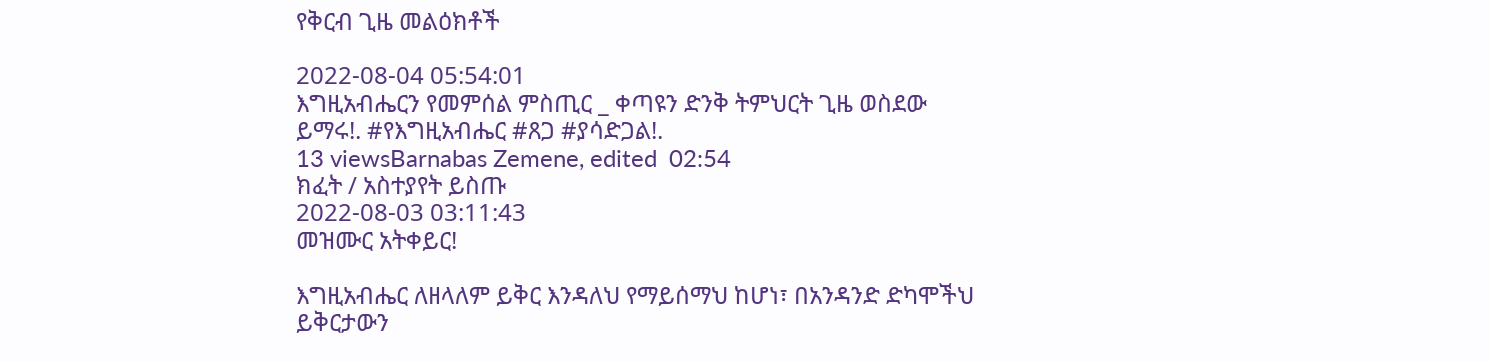የቅርብ ጊዜ መልዕክቶች

2022-08-04 05:54:01
እግዚአብሔርን የመምሰል ምስጢር _ ቀጣዩን ድንቅ ትምህርት ጊዜ ወስደው ይማሩ!. #የእግዚአብሔር #ጸጋ #ያሳድጋል!.
13 viewsBarnabas Zemene, edited  02:54
ክፈት / አስተያየት ይስጡ
2022-08-03 03:11:43
መዝሙር አትቀይር!

እግዚአብሔር ለዘላለም ይቅር እንዳለህ የማይሰማህ ከሆነ፣ በአንዳንድ ድካሞችህ ይቅርታውን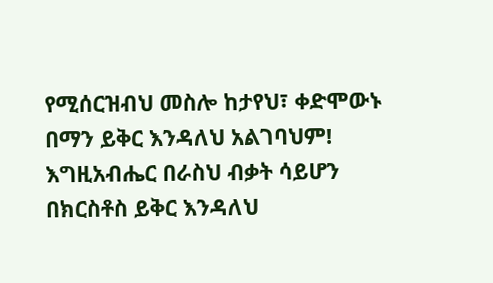የሚሰርዝብህ መስሎ ከታየህ፣ ቀድሞውኑ በማን ይቅር እንዳለህ አልገባህም! እግዚአብሔር በራስህ ብቃት ሳይሆን በክርስቶስ ይቅር እንዳለህ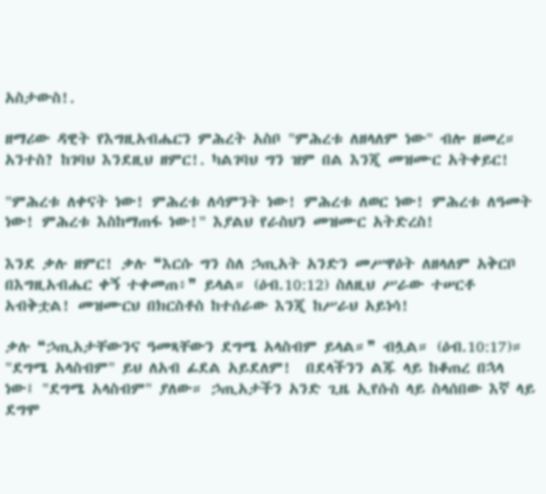አስታውስ!.

ዘማሪው ዳዊት የእግዚአብሔርን ምሕረት አስቦ "ምሕረቱ ለዘላለም ነው" ብሎ ዘመረ። አንተስ? ከገባህ እንደዚህ ዘምር!. ካልገባህ ግን ዝም በል እንጂ መዝሙር አትቀይር!

"ምሕረቱ ለቀናት ነው! ምሕረቱ ለሳምንት ነው! ምሕረቱ ለወር ነው! ምሕረቱ ለዓመት ነው! ምሕረቱ እስከማጠፋ ነው!" እያልህ የራስህን መዝሙር አትድረስ!

እንደ ቃሉ ዘምር! ቃሉ ❝እርሱ ግን ስለ ኃጢአት አንድን መሥዋዕት ለዘላለም አቅርቦ በእግዚአብሔር ቀኝ ተቀመጠ፥❞ ይላል። (ዕብ.10:12) ስለዚህ ሥራው ተሠርቶ አብቅቷል! መዝሙርህ በክርስቶስ ከተሰራው እንጂ ከሥራህ አይነሳ!

ቃሉ ❝ኃጢአታቸውንና ዓመጻቸውን ደግሜ አላስብም ይላል።❞ ብሏል። (ዕብ.10:17)። "ደግሜ አላስብም" ይህ ለአብ ፊደል አይደለም!  በደላችንን ልጁ ላይ ከቆጠረ በኋላ ነው፤ "ደግሜ አላስብም" ያለው። ኃጢአታችን አንድ ጊዜ ኢየሱስ ላይ ስላሰበው እኛ ላይ ደግሞ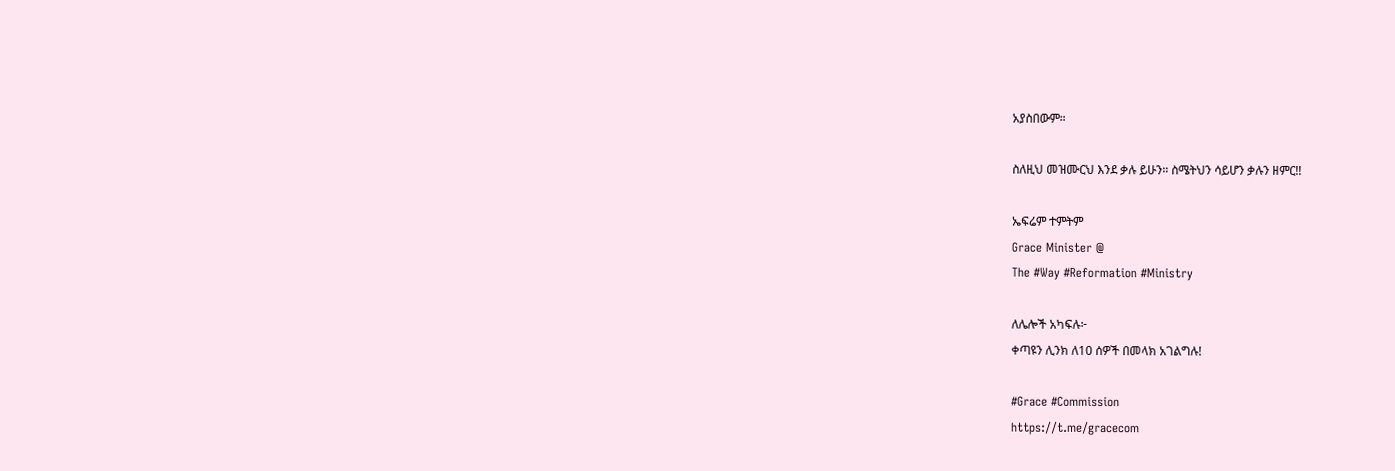አያስበውም።

ስለዚህ መዝሙርህ እንደ ቃሉ ይሁን። ስሜትህን ሳይሆን ቃሉን ዘምር!!

ኤፍሬም ተምትም
Grace Minister @
The #Way #Reformation #Ministry

ለሌሎች አካፍሉ፦
ቀጣዩን ሊንክ ለ10 ሰዎች በመላክ አገልግሉ!

#Grace #Commission
https://t.me/gracecom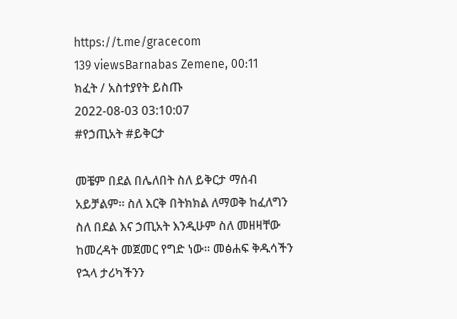https://t.me/gracecom
139 viewsBarnabas Zemene, 00:11
ክፈት / አስተያየት ይስጡ
2022-08-03 03:10:07
#የኃጢአት #ይቅርታ

መቼም በደል በሌለበት ስለ ይቅርታ ማሰብ አይቻልም። ስለ እርቅ በትክክል ለማወቅ ከፈለግን ስለ በደል እና ኃጢአት እንዲሁም ስለ መዘዛቸው ከመረዳት መጀመር የግድ ነው። መፅሐፍ ቅዱሳችን የኋላ ታሪካችንን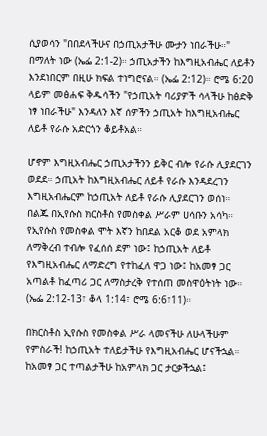ሲያወሳን "በበደላችሁና በኃጢአታችሁ ሙታን ነበራችሁ።" በማለት ነው (ኤፌ 2:1-2)። ኃጢአታችን ከእግዚአብሔር ለይቶን እንደነበርም በዚሁ ክፍል ተነግሮናል። (ኤፌ 2:12)። ሮሜ 6:20 ላይም መፅሐፍ ቅዱሳችን "የኃጢአት ባሪያዎች ሳላችሁ ከፅድቅ ነፃ ነበራችሁ" እንዳለን እኛ ሰዎችን ኃጢአት ከእግዚአብሔር ለይቶ የራሱ አድርጎን ቆይቶአል።

ሆኖም እግዚአብሔር ኃጢአታችንን ይቅር ብሎ የራሱ ሊያደርገን ወደደ። ኃጢአት ከእግዚአብሔር ለይቶ የራሱ እንዳደረገን እግዚአብሔርም ከኃጢአት ለይቶ የራሱ ሊያደርገን ወሰነ። በልጁ በኢየሱስ ክርስቶስ የመስቀል ሥራም ሀሳቡን አሳካ።
የኢየሱስ የመስቀል ሞት እኛን ከበደል አርቆ ወደ አምላክ ለማቅረብ ተብሎ የፈሰሰ ደም ነው፤ ከኃጢአት ለይቶ የእግዚአብሔር ለማድረግ የተከፈለ ዋጋ ነው፤ ከአመፃ ጋር አጣልቶ ከፈጣሪ ጋር ለማስታረቅ የተሰጠ መስዋዕትነት ነው። (ኤፌ 2:12-13፣ ቆላ 1:14፣ ሮሜ 6:6፣11)።

በክርስቶስ ኢየሱስ የመስቀል ሥራ ላመናችሁ ለሁላችሁም የምስራች! ከኃጢአት ተለይታችሁ የእግዚአብሔር ሆናችኋል። ከአመፃ ጋር ተጣልታችሁ ከአምላክ ጋር ታርቃችኋል፤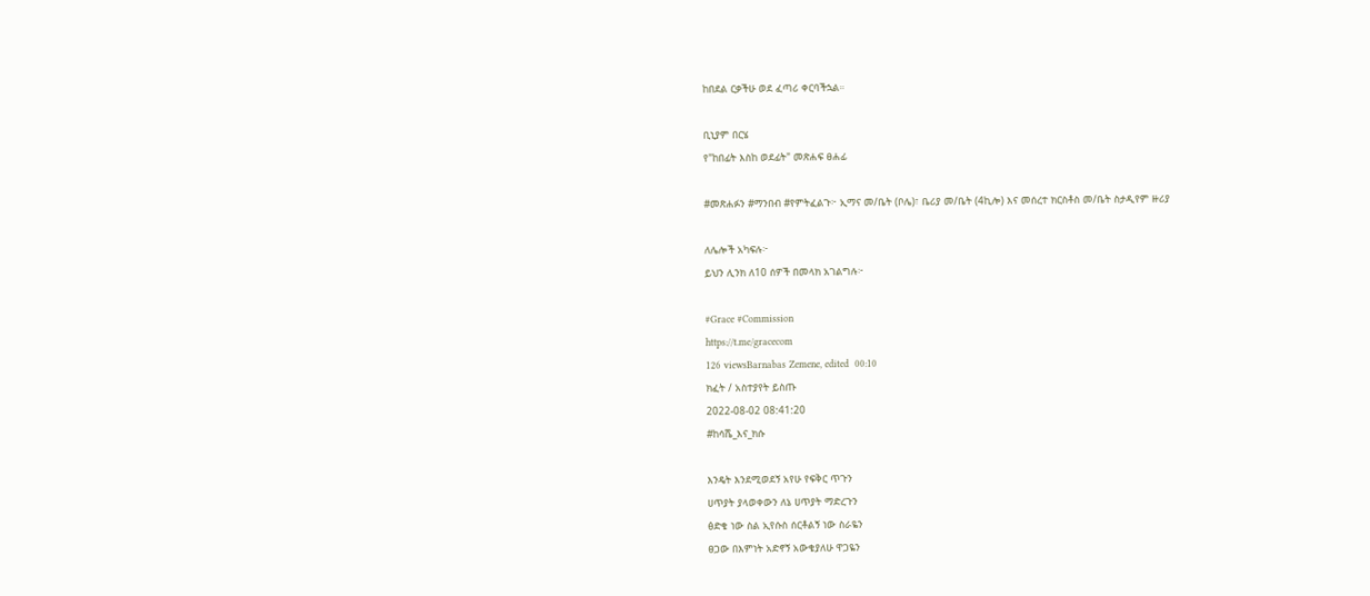ከበደል ርቃችሁ ወደ ፈጣሪ ቀርባችኋል።

ቢኒያም በርሄ
የ"ከበፊት እስከ ወደፊት" መጽሐፍ ፀሐፊ

#መጽሐፉን #ማንበብ #የምትፈልጉ፦ ኢማና መ/ቤት (ቦሌ)፣ ቤሪያ መ/ቤት (4ኪሎ) እና መሰረተ ክርስቶስ መ/ቤት ስታዲየም ዙሪያ

ለሌሎች አካፍሉ፦
ይህን ሊንክ ለ10 ሰዎች በመላክ አገልግሉ፦

#Grace #Commission
https://t.me/gracecom
126 viewsBarnabas Zemene, edited  00:10
ክፈት / አስተያየት ይስጡ
2022-08-02 08:41:20
#ከሳሼ_እና_ክሱ

እንዴት እንደሚወደኝ አየሁ የፍቅር ጥጉን
ሀጥያት ያላወቀውን ለኔ ሀጥያት ማድረጉን
ፅድቄ ነው ስል ኢየሱስ ሰርቶልኝ ነው ስራዬን
ፀጋው በእምነት አድኖኝ አውቄያለሁ ዋጋዬን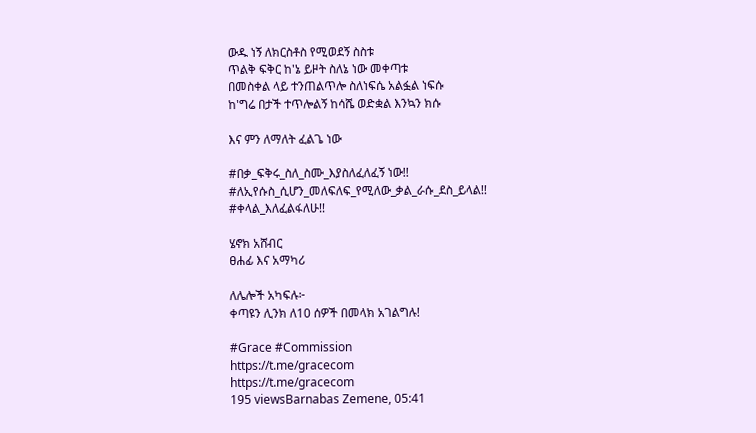ውዱ ነኝ ለክርስቶስ የሚወደኝ ስስቱ
ጥልቅ ፍቅር ከ'ኔ ይዞት ስለኔ ነው መቀጣቱ
በመስቀል ላይ ተንጠልጥሎ ስለነፍሴ አልፏል ነፍሱ
ከ'ግሬ በታች ተጥሎልኝ ከሳሼ ወድቋል እንኳን ክሱ

እና ምን ለማለት ፈልጌ ነው

#በቃ_ፍቅሩ_ስለ_ስሙ_እያስለፈለፈኝ ነው!!
#ለኢየሱስ_ሲሆን_መለፍለፍ_የሚለው_ቃል_ራሱ_ደስ_ይላል!!
#ቀላል_እለፈልፋለሁ!!

ሄኖክ አሸብር
ፀሐፊ እና አማካሪ

ለሌሎች አካፍሉ፦
ቀጣዩን ሊንክ ለ10 ሰዎች በመላክ አገልግሉ!

#Grace #Commission
https://t.me/gracecom
https://t.me/gracecom
195 viewsBarnabas Zemene, 05:41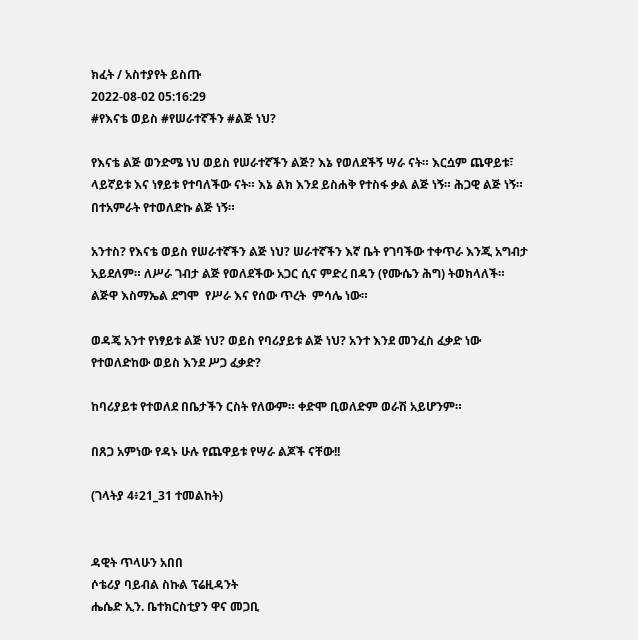ክፈት / አስተያየት ይስጡ
2022-08-02 05:16:29
#የእናቴ ወይስ #የሠራተኛችን #ልጅ ነህ?

የእናቴ ልጅ ወንድሜ ነህ ወይስ የሠራተኛችን ልጅ? እኔ የወለደችኝ ሣራ ናት። እርሷም ጨዋይቱ፣ ላይኛይቱ እና ነፃይቱ የተባለችው ናት። እኔ ልክ እንደ ይስሐቅ የተስፋ ቃል ልጅ ነኝ። ሕጋዊ ልጅ ነኝ። በተአምራት የተወለድኩ ልጅ ነኝ።

አንተስ? የእናቴ ወይስ የሠራተኛችን ልጅ ነህ? ሠራተኛችን እኛ ቤት የገባችው ተቀጥራ እንጂ አግብታ አይደለም። ለሥራ ገብታ ልጅ የወለደችው አጋር ሲና ምድረ በዳን (የሙሴን ሕግ) ትወክላለች። ልጅዋ እስማኤል ደግሞ  የሥራ እና የሰው ጥረት  ምሳሌ ነው።

ወዳጄ አንተ የነፃይቱ ልጅ ነህ? ወይስ የባሪያይቱ ልጅ ነህ? አንተ እንደ መንፈስ ፈቃድ ነው የተወለድከው ወይስ እንደ ሥጋ ፈቃድ?

ከባሪያይቱ የተወለደ በቤታችን ርስት የለውም። ቀድሞ ቢወለድም ወራሽ አይሆንም።

በጸጋ አምነው የዳኑ ሁሉ የጨዋይቱ የሣራ ልጆች ናቸው!!

(ገላትያ 4፥21_31 ተመልከት)


ዳዊት ጥላሁን አበበ
ሶቴሪያ ባይብል ስኩል ፕሬዚዳንት
ሔሴድ ኢን. ቤተክርስቲያን ዋና መጋቢ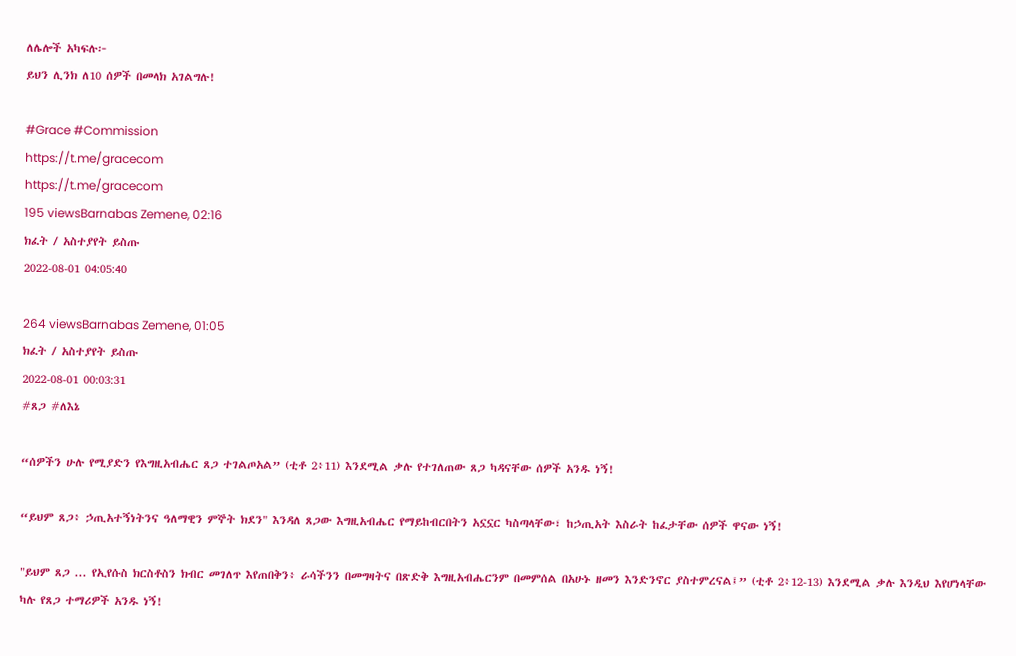ለሌሎች አካፍሉ፦
ይህን ሊንክ ለ10 ሰዎች በመላክ አገልግሉ!

#Grace #Commission
https://t.me/gracecom
https://t.me/gracecom
195 viewsBarnabas Zemene, 02:16
ክፈት / አስተያየት ይስጡ
2022-08-01 04:05:40

264 viewsBarnabas Zemene, 01:05
ክፈት / አስተያየት ይስጡ
2022-08-01 00:03:31
#ጸጋ #ለእኔ

“ሰዎችን ሁሉ የሚያድን የእግዚአብሔር ጸጋ ተገልጦአል” (ቲቶ 2፥11) እንደሚል ቃሉ የተገለጠው ጸጋ ካዳናቸው ሰዎች አንዱ ነኝ!

“ይህም ጸጋ፥ ኃጢአተኝነትንና ዓለማዊን ምኞት ክደን" እንዳለ ጸጋው እግዚአብሔር የማይከብርበትን አኗኗር ካስጣላቸው፣ ከኃጢአት እስራት ከፈታቸው ሰዎች ዋናው ነኝ!

"ይህም ጸጋ ... የኢየሱስ ክርስቶስን ክብር መገለጥ እየጠበቅን፥ ራሳችንን በመግዛትና በጽድቅ እግዚአብሔርንም በመምሰል በአሁኑ ዘመን እንድንኖር ያስተምረናል፤” (ቲቶ 2፥12-13) እንደሚል ቃሉ እንዲህ እየሆነላቸው ካሉ የጸጋ ተማሪዎች አንዱ ነኝ!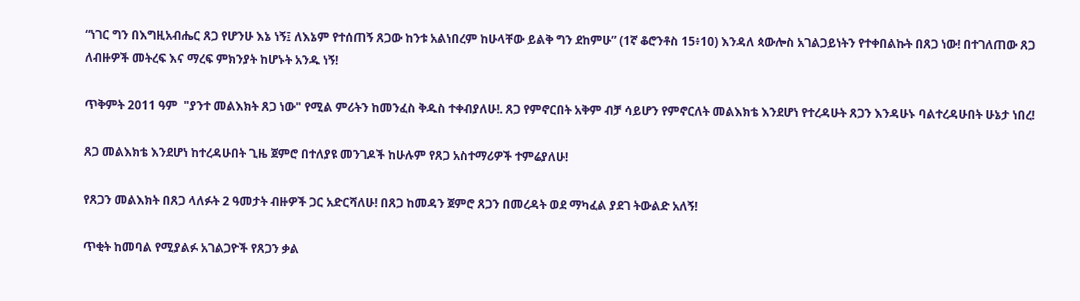“ነገር ግን በእግዚአብሔር ጸጋ የሆንሁ እኔ ነኝ፤ ለእኔም የተሰጠኝ ጸጋው ከንቱ አልነበረም ከሁላቸው ይልቅ ግን ደከምሁ” (1ኛ ቆሮንቶስ 15፥10) እንዳለ ጳውሎስ አገልጋይነትን የተቀበልኩት በጸጋ ነው! በተገለጠው ጸጋ ለብዙዎች መትረፍ እና ማረፍ ምክንያት ከሆኑት አንዱ ነኝ!

ጥቅምት 2011 ዓም  "ያንተ መልእክት ጸጋ ነው" የሚል ምሪትን ከመንፈስ ቅዱስ ተቀብያለሁ!. ጸጋ የምኖርበት አቅም ብቻ ሳይሆን የምኖርለት መልእክቴ እንደሆነ የተረዳሁት ጸጋን እንዳሁኑ ባልተረዳሁበት ሁኔታ ነበረ!

ጸጋ መልእክቴ እንደሆነ ከተረዳሁበት ጊዜ ጀምሮ በተለያዩ መንገዶች ከሁሉም የጸጋ አስተማሪዎች ተምሬያለሁ!

የጸጋን መልእክት በጸጋ ላለፉት 2 ዓመታት ብዙዎች ጋር አድርሻለሁ! በጸጋ ከመዳን ጀምሮ ጸጋን በመረዳት ወደ ማካፈል ያደገ ትውልድ አለኝ!

ጥቂት ከመባል የሚያልፉ አገልጋዮች የጸጋን ቃል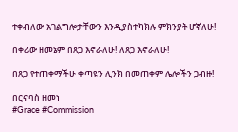ተቀብለው አገልግሎታቸውን እንዲያስተካክሉ ምክንያት ሆኛለሁ!

በቀሪው ዘመኔም በጸጋ እኖራለሁ! ለጸጋ እኖራለሁ!

በጸጋ የተጠቀማችሁ ቀጣዩን ሊንክ በመጠቀም ሌሎችን ጋብዙ!

በርናባስ ዘመነ
#Grace #Commission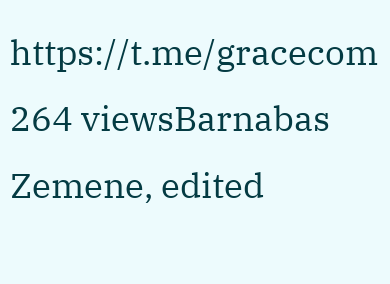https://t.me/gracecom
264 viewsBarnabas Zemene, edited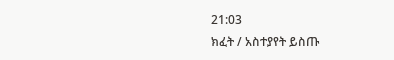21:03
ክፈት / አስተያየት ይስጡ